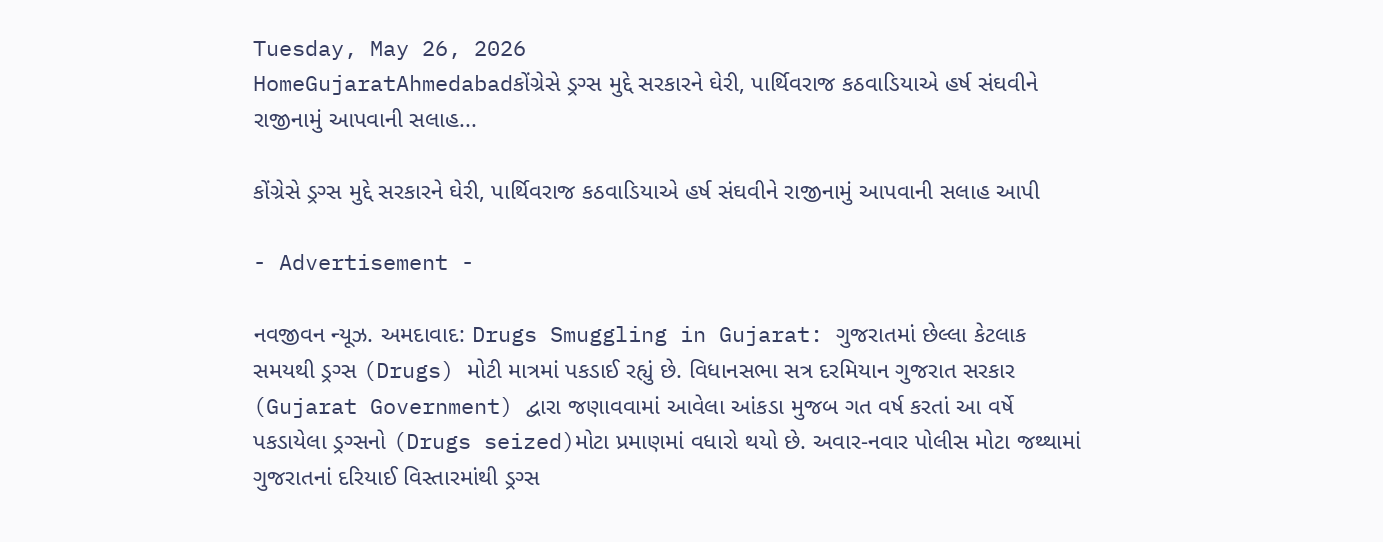Tuesday, May 26, 2026
HomeGujaratAhmedabadકોંગ્રેસે ડ્રગ્સ મુદ્દે સરકારને ઘેરી, પાર્થિવરાજ કઠવાડિયાએ હર્ષ સંઘવીને રાજીનામું આપવાની સલાહ...

કોંગ્રેસે ડ્રગ્સ મુદ્દે સરકારને ઘેરી, પાર્થિવરાજ કઠવાડિયાએ હર્ષ સંઘવીને રાજીનામું આપવાની સલાહ આપી

- Advertisement -

નવજીવન ન્યૂઝ. અમદાવાદ: Drugs Smuggling in Gujarat: ગુજરાતમાં છેલ્લા કેટલાક સમયથી ડ્રગ્સ (Drugs) મોટી માત્રમાં પકડાઈ રહ્યું છે. વિધાનસભા સત્ર દરમિયાન ગુજરાત સરકાર (Gujarat Government) દ્વારા જણાવવામાં આવેલા આંકડા મુજબ ગત વર્ષ કરતાં આ વર્ષે પકડાયેલા ડ્રગ્સનો (Drugs seized)મોટા પ્રમાણમાં વધારો થયો છે. અવાર-નવાર પોલીસ મોટા જથ્થામાં ગુજરાતનાં દરિયાઈ વિસ્તારમાંથી ડ્રગ્સ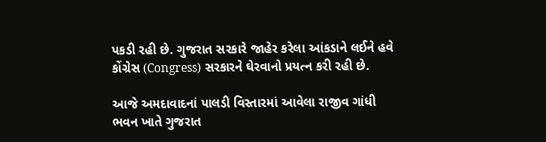પકડી રહી છે. ગુજરાત સરકારે જાહેર કરેલા આંકડાને લઈને હવે કોંગ્રેસ (Congress) સરકારને ઘેરવાનો પ્રયત્ન કરી રહી છે.

આજે અમદાવાદનાં પાલડી વિસ્તારમાં આવેલા રાજીવ ગાંધી ભવન ખાતે ગુજરાત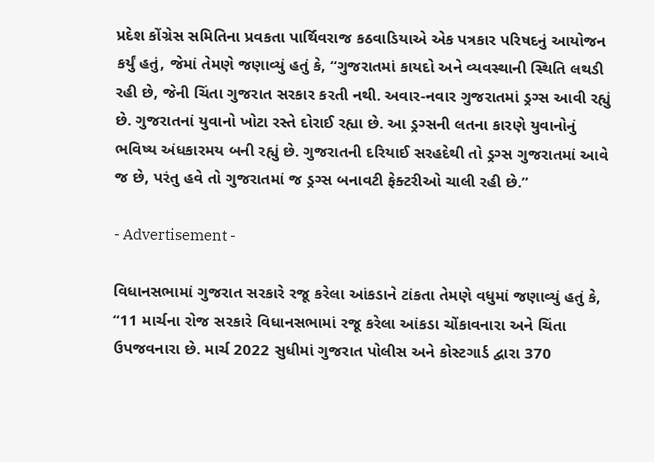પ્રદેશ કોંગ્રેસ સમિતિના પ્રવકતા પાર્થિવરાજ કઠવાડિયાએ એક પત્રકાર પરિષદનું આયોજન કર્યું હતું, જેમાં તેમણે જણાવ્યું હતું કે, “ગુજરાતમાં કાયદો અને વ્યવસ્થાની સ્થિતિ લથડી રહી છે, જેની ચિંતા ગુજરાત સરકાર કરતી નથી. અવાર-નવાર ગુજરાતમાં ડ્રગ્સ આવી રહ્યું છે. ગુજરાતનાં યુવાનો ખોટા રસ્તે દોરાઈ રહ્યા છે. આ ડ્રગ્સની લતના કારણે યુવાનોનું ભવિષ્ય અંધકારમય બની રહ્યું છે. ગુજરાતની દરિયાઈ સરહદેથી તો ડ્રગ્સ ગુજરાતમાં આવે જ છે, પરંતુ હવે તો ગુજરાતમાં જ ડ્રગ્સ બનાવટી ફેક્ટરીઓ ચાલી રહી છે.”

- Advertisement -

વિધાનસભામાં ગુજરાત સરકારે રજૂ કરેલા આંકડાને ટાંકતા તેમણે વધુમાં જણાવ્યું હતું કે, “11 માર્ચના રોજ સરકારે વિધાનસભામાં રજૂ કરેલા આંકડા ચોંકાવનારા અને ચિંતા ઉપજવનારા છે. માર્ચ 2022 સુધીમાં ગુજરાત પોલીસ અને કોસ્ટગાર્ડ દ્વારા 370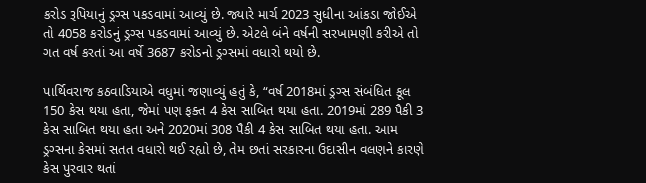કરોડ રૂપિયાનું ડ્રગ્સ પકડવામાં આવ્યું છે. જ્યારે માર્ચ 2023 સુધીના આંકડા જોઈએ તો 4058 કરોડનું ડ્રગ્સ પકડવામાં આવ્યું છે. એટલે બંને વર્ષની સરખામણી કરીએ તો ગત વર્ષ કરતાં આ વર્ષે 3687 કરોડનો ડ્રગ્સમાં વધારો થયો છે.

પાર્થિવરાજ કઠવાડિયાએ વધુમાં જણાવ્યું હતું કે, “વર્ષ 2018માં ડ્રગ્સ સંબંધિત કૂલ 150 કેસ થયા હતા, જેમાં પણ ફક્ત 4 કેસ સાબિત થયા હતા. 2019માં 289 પૈકી 3 કેસ સાબિત થયા હતા અને 2020માં 308 પૈકી 4 કેસ સાબિત થયા હતા. આમ ડ્રગ્સના કેસમાં સતત વધારો થઈ રહ્યો છે, તેમ છતાં સરકારના ઉદાસીન વલણને કારણે કેસ પુરવાર થતાં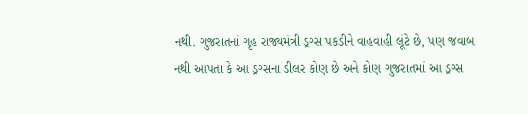નથી. ગુજરાતનાં ગૃહ રાજ્યમંત્રી ડ્રગ્સ પકડીને વાહવાહી લૂંટે છે, પણ જવાબ નથી આપતા કે આ ડ્રગ્સના ડીલર કોણ છે અને કોણ ગુજરાતમાં આ ડ્રગ્સ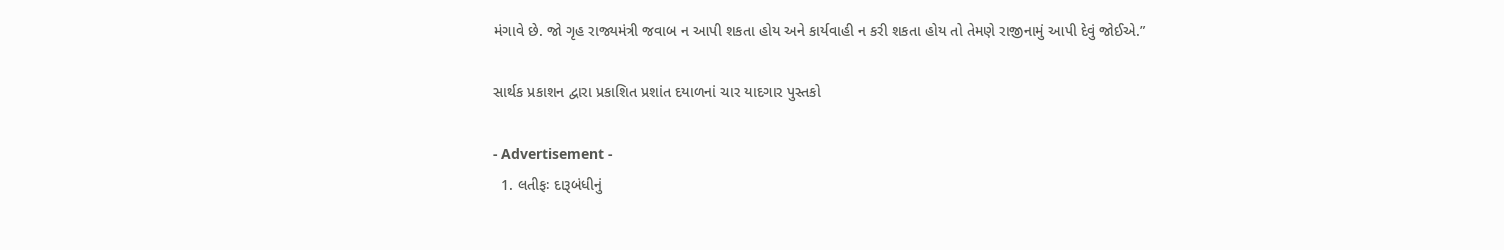મંગાવે છે. જો ગૃહ રાજ્યમંત્રી જવાબ ન આપી શકતા હોય અને કાર્યવાહી ન કરી શકતા હોય તો તેમણે રાજીનામું આપી દેવું જોઈએ.”

સાર્થક પ્રકાશન દ્વારા પ્રકાશિત પ્રશાંત દયાળનાં ચાર યાદગાર પુસ્તકો

- Advertisement -
  1. લતીફઃ દારૂબંધીનું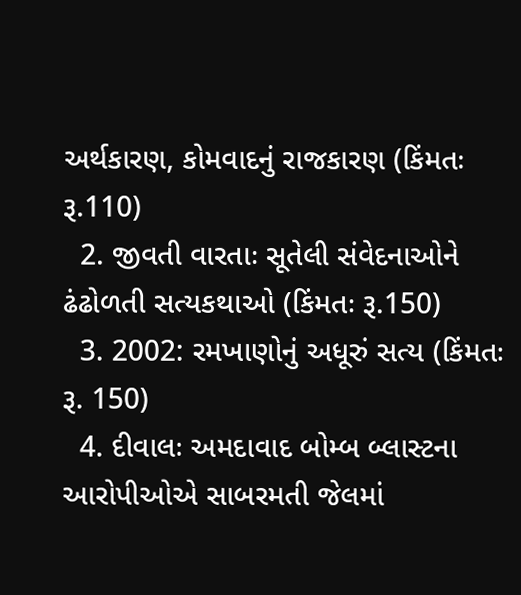અર્થકારણ, કોમવાદનું રાજકારણ (કિંમતઃ રૂ.110)
  2. જીવતી વારતાઃ સૂતેલી સંવેદનાઓને ઢંઢોળતી સત્યકથાઓ (કિંમતઃ રૂ.150)
  3. 2002: રમખાણોનું અધૂરું સત્ય (કિંમતઃ રૂ. 150)
  4. દીવાલઃ અમદાવાદ બોમ્બ બ્લાસ્ટના આરોપીઓએ સાબરમતી જેલમાં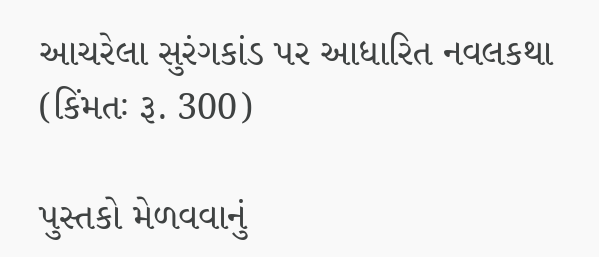આચરેલા સુરંગકાંડ પર આધારિત નવલકથા (કિંમતઃ રૂ. 300)

પુસ્તકો મેળવવાનું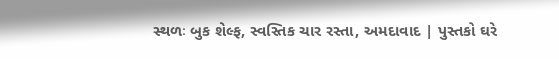સ્થળઃ બુક શેલ્ફ, સ્વસ્તિક ચાર રસ્તા, અમદાવાદ | પુસ્તકો ઘરે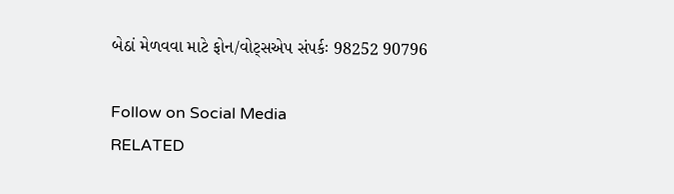બેઠાં મેળવવા માટે ફોન/વોટ્સએપ સંપર્કઃ 98252 90796

Follow on Social Media
RELATED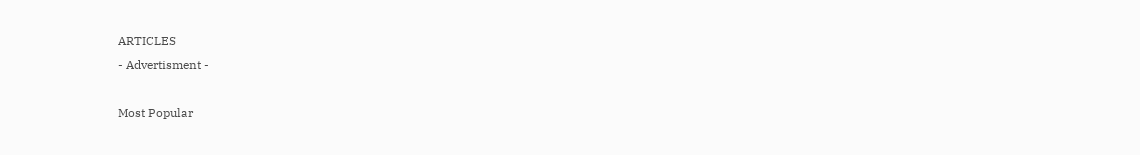ARTICLES
- Advertisment -

Most Popular